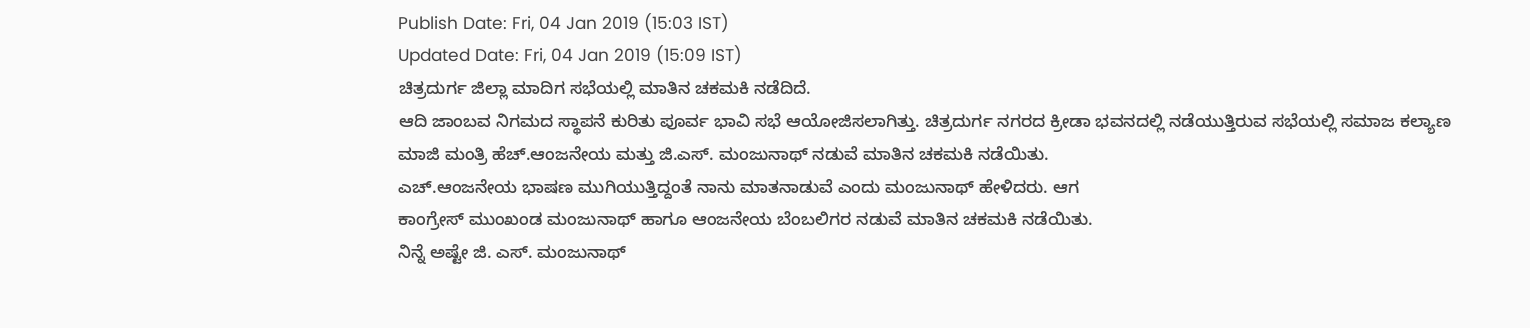Publish Date: Fri, 04 Jan 2019 (15:03 IST)
Updated Date: Fri, 04 Jan 2019 (15:09 IST)
ಚಿತ್ರದುರ್ಗ ಜಿಲ್ಲಾ ಮಾದಿಗ ಸಭೆಯಲ್ಲಿ ಮಾತಿನ ಚಕಮಕಿ ನಡೆದಿದೆ.
ಆದಿ ಜಾಂಬವ ನಿಗಮದ ಸ್ಥಾಪನೆ ಕುರಿತು ಪೂರ್ವ ಭಾವಿ ಸಭೆ ಆಯೋಜಿಸಲಾಗಿತ್ತು. ಚಿತ್ರದುರ್ಗ ನಗರದ ಕ್ರೀಡಾ ಭವನದಲ್ಲಿ ನಡೆಯುತ್ತಿರುವ ಸಭೆಯಲ್ಲಿ ಸಮಾಜ ಕಲ್ಯಾಣ ಮಾಜಿ ಮಂತ್ರಿ ಹೆಚ್.ಆಂಜನೇಯ ಮತ್ತು ಜಿ.ಎಸ್. ಮಂಜುನಾಥ್ ನಡುವೆ ಮಾತಿನ ಚಕಮಕಿ ನಡೆಯಿತು.
ಎಚ್.ಆಂಜನೇಯ ಭಾಷಣ ಮುಗಿಯುತ್ತಿದ್ದಂತೆ ನಾನು ಮಾತನಾಡುವೆ ಎಂದು ಮಂಜುನಾಥ್ ಹೇಳಿದರು. ಆಗ
ಕಾಂಗ್ರೇಸ್ ಮುಂಖಂಡ ಮಂಜುನಾಥ್ ಹಾಗೂ ಆಂಜನೇಯ ಬೆಂಬಲಿಗರ ನಡುವೆ ಮಾತಿನ ಚಕಮಕಿ ನಡೆಯಿತು.
ನಿನ್ನೆ ಅಷ್ಟೇ ಜಿ. ಎಸ್. ಮಂಜುನಾಥ್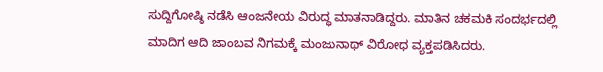ಸುದ್ದಿಗೋಷ್ಠಿ ನಡೆಸಿ ಆಂಜನೇಯ ವಿರುದ್ಧ ಮಾತನಾಡಿದ್ದರು. ಮಾತಿನ ಚಕಮಕಿ ಸಂದರ್ಭದಲ್ಲಿ ಮಾದಿಗ ಆದಿ ಜಾಂಬವ ನಿಗಮಕ್ಕೆ ಮಂಜುನಾಥ್ ವಿರೋಧ ವ್ಯಕ್ತಪಡಿಸಿದರು.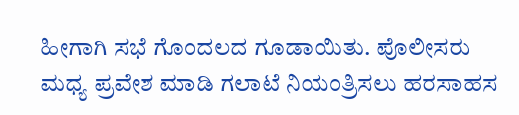ಹೀಗಾಗಿ ಸಭೆ ಗೊಂದಲದ ಗೂಡಾಯಿತು. ಪೊಲೀಸರು ಮಧ್ಯ ಪ್ರವೇಶ ಮಾಡಿ ಗಲಾಟೆ ನಿಯಂತ್ರಿಸಲು ಹರಸಾಹಸ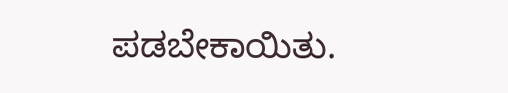ಪಡಬೇಕಾಯಿತು.